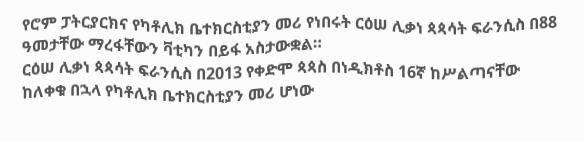የሮም ፓትርያርክና የካቶሊክ ቤተክርስቲያን መሪ የነበሩት ርዕሠ ሊቃነ ጳጳሳት ፍራንሲስ በ88 ዓመታቸው ማረፋቸውን ቫቲካን በይፋ አስታውቋል።
ርዕሠ ሊቃነ ጳጳሳት ፍራንሲስ በ2013 የቀድሞ ጳጳስ በነዲክቶስ 16ኛ ከሥልጣናቸው ከለቀቁ በኋላ የካቶሊክ ቤተክርስቲያን መሪ ሆነው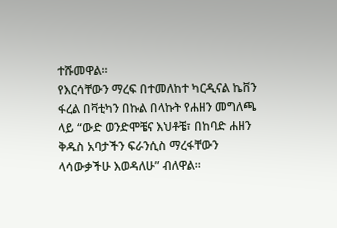ተሹመዋል።
የእርሳቸውን ማረፍ በተመለከተ ካርዲናል ኬቨን ፋረል በቫቲካን በኩል በላኩት የሐዘን መግለጫ ላይ “ውድ ወንድሞቼና እህቶቼ፣ በከባድ ሐዘን ቅዱስ አባታችን ፍራንሲስ ማረፋቸውን ላሳውቃችሁ እወዳለሁ” ብለዋል።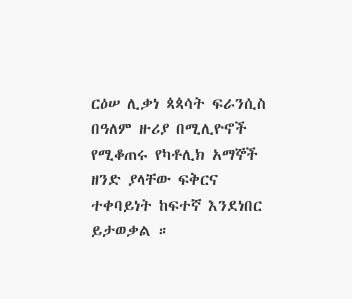ርዕሠ ሊቃነ ጳጳሳት ፍራንሲስ በዓለም ዙሪያ በሚሊዮኖች የሚቆጠሩ የካቶሊክ አማኞች ዘንድ ያላቸው ፍቅርና ተቀባይነት ከፍተኛ እንደነበር ይታወቃል ።